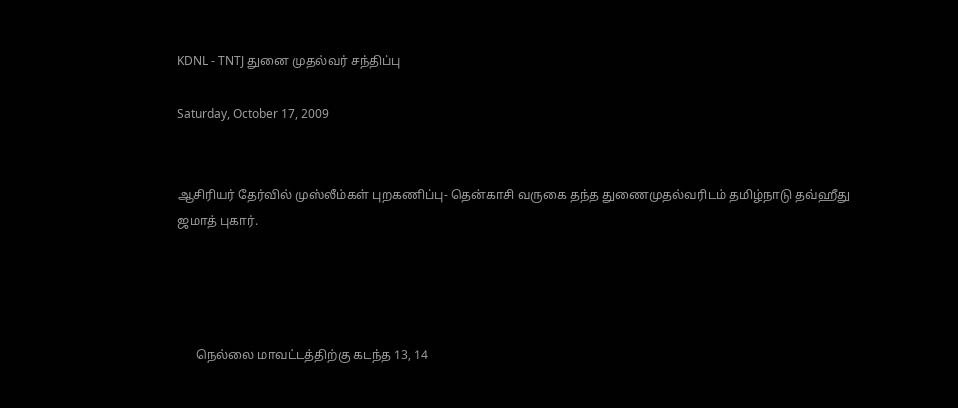KDNL - TNTJ துனை முதல்வர் சந்திப்பு

Saturday, October 17, 2009


ஆசிரியர் தேர்வில் முஸ்லீம்கள் புறகணிப்பு- தென்காசி வருகை தந்த துணைமுதல்வரிடம் தமிழ்நாடு தவ்ஹீது ஜமாத் புகார்.




      நெல்லை மாவட்டத்திற்கு கடந்த 13, 14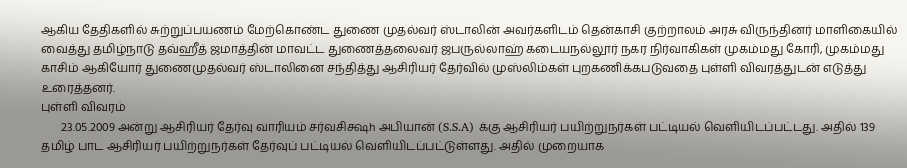ஆகிய தேதிகளில் சுற்றுப்பயணம் மேற்கொண்ட துணை முதல்வர் ஸ்டாலின் அவர்களிடம் தென்காசி குற்றாலம் அரசு விருந்தினர் மாளிகையில் வைத்து தமிழ்நாடு தவ்ஹீத் ஜமாத்தின் மாவட்ட துணைத்தலைவர் ஜபருல்லாஹ் கடையநல்லூர் நகர நிர்வாகிகள் முகம்மது கோரி, முகம்மது காசிம் ஆகியோர் துணைமுதல்வர் ஸ்டாலினை சந்தித்து ஆசிரியர் தேர்வில் முஸ்லிம்கள் புறகணிக்கபடுவதை புள்ளி விவரத்துடன் எடுத்து உரைத்தனர்.
புள்ளி விவரம்
       23.05.2009 அன்று ஆசிரியர் தேர்வு வாரியம் சர்வசிக்ஷh அபியான் (S.S.A) க்கு ஆசிரியர் பயிற்றுநர்கள் பட்டியல் வெளியிடப்பட்டது. அதில் 139 தமிழ் பாட ஆசிரியர் பயிற்றுநர்கள் தேர்வுப் பட்டியல் வெளியிடப்பட்டுள்ளது. அதில் முறையாக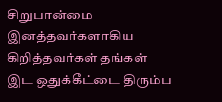சிறுபான்மை இனத்தவர்களாகிய கிறித்தவர்கள் தங்கள் இட ஒதுக்கீட்டை திரும்ப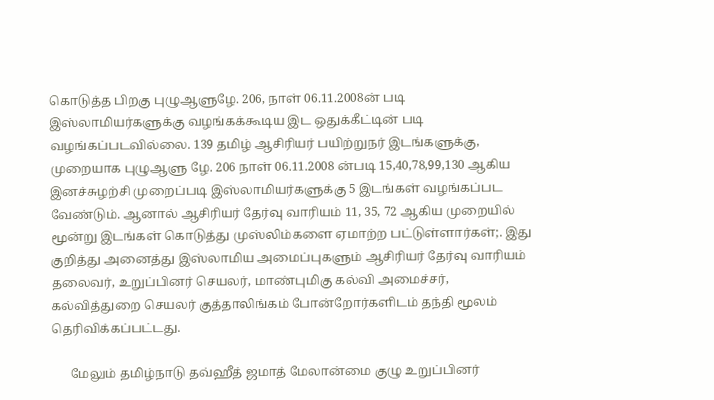கொடுத்த பிறகு புழுஆளுழே. 206, நாள் 06.11.2008ன் படி இஸ்லாமியர்களுக்கு வழங்கக்கூடிய இட ஒதுக்கீட்டின் படி வழங்கப்படவில்லை. 139 தமிழ் ஆசிரியர் பயிற்றுநர் இடங்களுக்கு, முறையாக புழுஆளு ழே. 206 நாள் 06.11.2008 ன்படி 15,40,78,99,130 ஆகிய இனச்சுழற்சி முறைப்படி இஸ்லாமியர்களுக்கு 5 இடங்கள் வழங்கப்பட வேண்டும். ஆனால் ஆசிரியர் தேர்வு வாரியம் 11, 35, 72 ஆகிய முறையில் மூன்று இடங்கள் கொடுத்து முஸ்லிம்களை ஏமாற்ற பட்டுள்ளார்கள்;. இது குறித்து அனைத்து இஸ்லாமிய அமைப்புகளும் ஆசிரியர் தேர்வு வாரியம் தலைவர், உறுப்பினர் செயலர், மாண்புமிகு கல்வி அமைச்சர், கல்வித்துறை செயலர் குத்தாலிங்கம் போன்றோர்களிடம் தந்தி மூலம் தெரிவிக்கப்பட்டது.

      மேலும் தமிழ்நாடு தவ்ஹீத் ஜமாத் மேலான்மை குழு உறுப்பினர்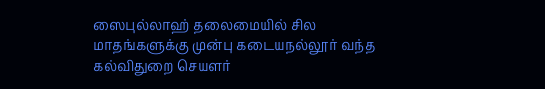ஸைபுல்லாஹ் தலைமையில் சில மாதங்களுக்கு முன்பு கடையநல்லூர் வந்த கல்விதுறை செயளர்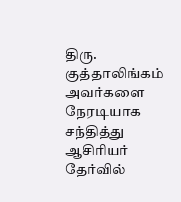திரு. குத்தாலிங்கம் அவர்களை நேரடியாக சந்தித்து ஆசிரியர் தேர்வில்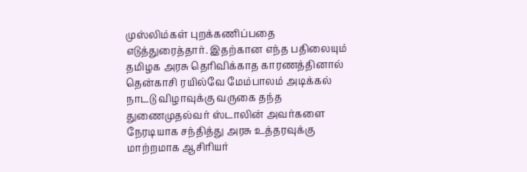முஸ்லிம்கள் புறக்கணிப்பதை எடுத்துரைத்தார். இதற்கான எந்த பதிலையும் தமிழக அரசு தெரிவிக்காத காரணத்தினால் தென்காசி ரயில்வே மேம்பாலம் அடிக்கல் நாடடு விழாவுக்கு வருகை தந்த துணைமுதல்வர் ஸ்டாலின் அவர்களை நேரடியாக சந்தித்து அரசு உத்தரவுக்கு மாற்றமாக ஆசிரியர்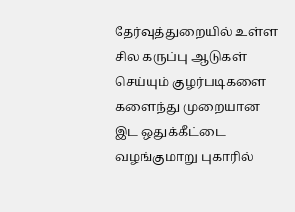தேர்வுத்துறையில் உள்ள சில கருப்பு ஆடுகள் செய்யும் குழர்படிகளை களைந்து முறையான இட ஒதுக்கீட்டை வழங்குமாறு புகாரில்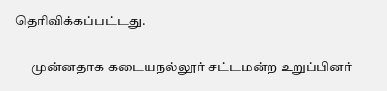தெரிவிக்கப்பட்டது.

      முன்னதாக கடையநல்லூர் சட்டமன்ற உறுப்பினர்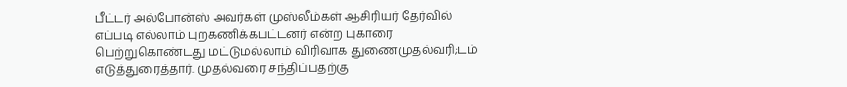பீட்டர் அல்போன்ஸ் அவர்கள் முஸ்லீம்கள் ஆசிரியர் தேர்வில் எப்படி எல்லாம் புறகணிக்கபட்டனர் என்ற புகாரை பெற்றுகொண்டது மட்டுமல்லாம் விரிவாக துணைமுதல்வரி;டம் எடுத்துரைத்தார். முதல்வரை சந்திப்பதற்கு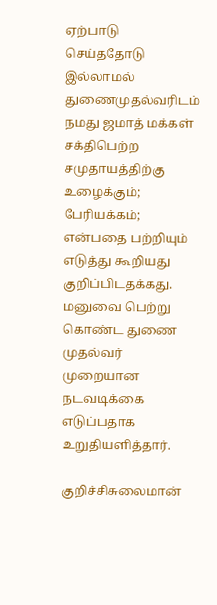ஏற்பாடு செய்ததோடு இல்லாமல் துணைமுதல்வரிடம் நமது ஜமாத் மக்கள் சக்திபெற்ற சமுதாயத்திற்கு உழைக்கும்; பேரியக்கம்; என்பதை பற்றியும் எடுத்து கூறியது குறிப்பிடதக்கது. மனுவை பெற்று கொண்ட துணை முதல்வர் முறையான நடவடிக்கை எடுப்பதாக உறுதியளித்தார்.

குறிச்சிசுலைமான்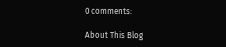0 comments:

About This Blog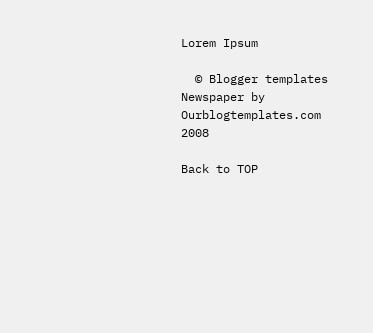Lorem Ipsum

  © Blogger templates Newspaper by Ourblogtemplates.com 2008

Back to TOP